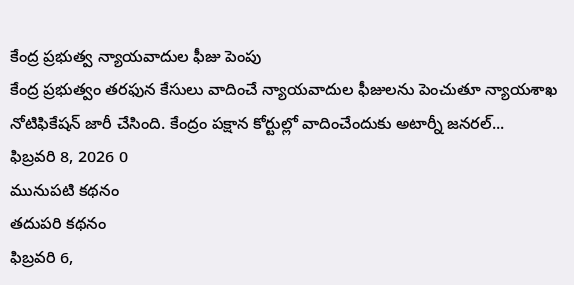కేంద్ర ప్రభుత్వ న్యాయవాదుల ఫీజు పెంపు
కేంద్ర ప్రభుత్వం తరఫున కేసులు వాదించే న్యాయవాదుల ఫీజులను పెంచుతూ న్యాయశాఖ నోటిఫికేషన్ జారీ చేసింది. కేంద్రం పక్షాన కోర్టుల్లో వాదించేందుకు అటార్నీ జనరల్...
ఫిబ్రవరి 8, 2026 0
మునుపటి కథనం
తదుపరి కథనం
ఫిబ్రవరి 6,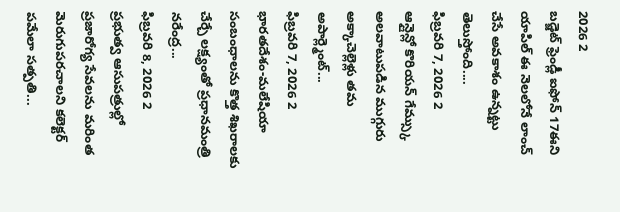2026 2
బడ్జెట్ ఫ్రెండ్లీ ఐఫోన్ 17ఈని యాపిల్ ఈ నెలలోనే లాంచ్ చేసే అవకాశం ఉన్నట్టు తెలుస్తోంది....
ఫిబ్రవరి 7, 2026 2
ఆన్లైన్లో కొరియన్ గేమ్స్కు అలవాటుపడిన ముగ్గురు అక్కాచెల్లెళ్లు తమ అపార్ల్మెంట్...
ఫిబ్రవరి 7, 2026 2
భారతదేశం-మలేషియా సంబంధాలను కొత్త శిఖరాలకు చేర్చే లక్ష్యంతో ప్రధానమంత్రి నరేంద్ర...
ఫిబ్రవరి 8, 2026 2
ప్రభుత్వ ఆసుపత్రుల్లో ప్రజారోగ్య సేవలను మరింత మెరుగుపరచాలని కలెక్టర్ పమేలా సత్పతి...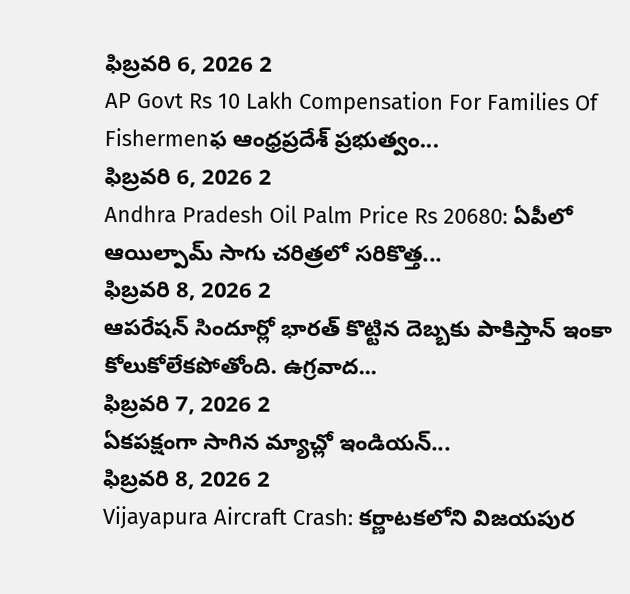ఫిబ్రవరి 6, 2026 2
AP Govt Rs 10 Lakh Compensation For Families Of Fishermenఫ ఆంధ్రప్రదేశ్ ప్రభుత్వం...
ఫిబ్రవరి 6, 2026 2
Andhra Pradesh Oil Palm Price Rs 20680: ఏపీలో ఆయిల్పామ్ సాగు చరిత్రలో సరికొత్త...
ఫిబ్రవరి 8, 2026 2
ఆపరేషన్ సిందూర్లో భారత్ కొట్టిన దెబ్బకు పాకిస్తాన్ ఇంకా కోలుకోలేకపోతోంది. ఉగ్రవాద...
ఫిబ్రవరి 7, 2026 2
ఏకపక్షంగా సాగిన మ్యాచ్లో ఇండియన్...
ఫిబ్రవరి 8, 2026 2
Vijayapura Aircraft Crash: కర్ణాటకలోని విజయపుర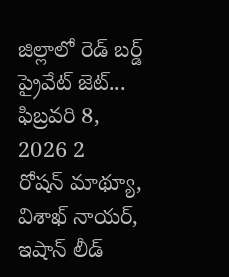జిల్లాలో రెడ్ బర్డ్ ప్రైవేట్ జెట్...
ఫిబ్రవరి 8, 2026 2
రోషన్ మాథ్యూ, విశాఖ్ నాయర్, ఇషాన్ లీడ్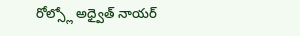రోల్స్లో అధ్వైత్ నాయర్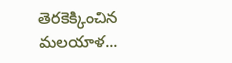తెరకెక్కించిన మలయాళ...